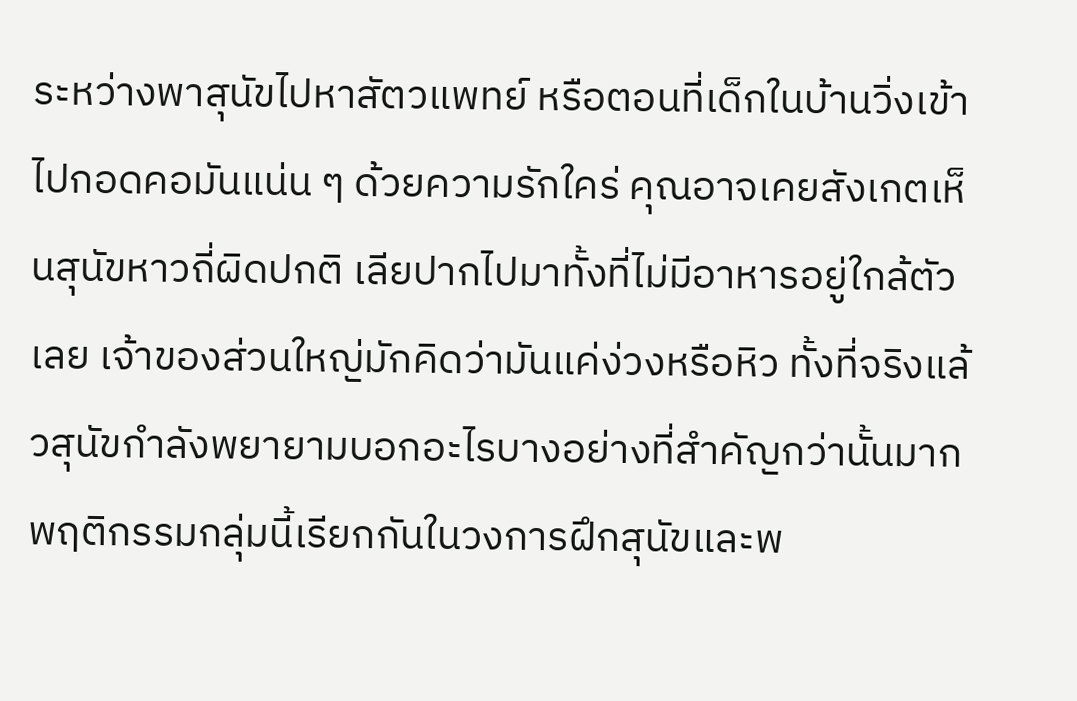ระหว่างพาสุนัขไปหาสัตวแพทย์ หรือตอนที่เด็กในบ้านวิ่งเข้าไปกอดคอมันแน่น ๆ ด้วยความรักใคร่ คุณอาจเคยสังเกตเห็นสุนัขหาวถี่ผิดปกติ เลียปากไปมาทั้งที่ไม่มีอาหารอยู่ใกล้ตัวเลย เจ้าของส่วนใหญ่มักคิดว่ามันแค่ง่วงหรือหิว ทั้งที่จริงแล้วสุนัขกำลังพยายามบอกอะไรบางอย่างที่สำคัญกว่านั้นมาก
พฤติกรรมกลุ่มนี้เรียกกันในวงการฝึกสุนัขและพ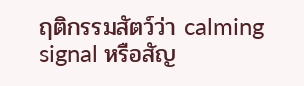ฤติกรรมสัตว์ว่า calming signal หรือสัญ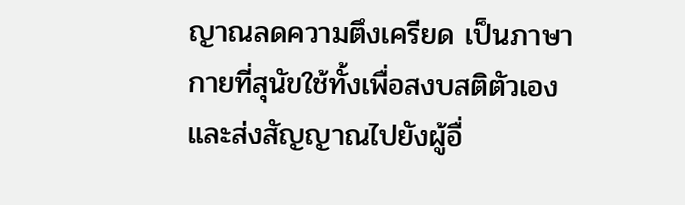ญาณลดความตึงเครียด เป็นภาษากายที่สุนัขใช้ทั้งเพื่อสงบสติตัวเองและส่งสัญญาณไปยังผู้อื่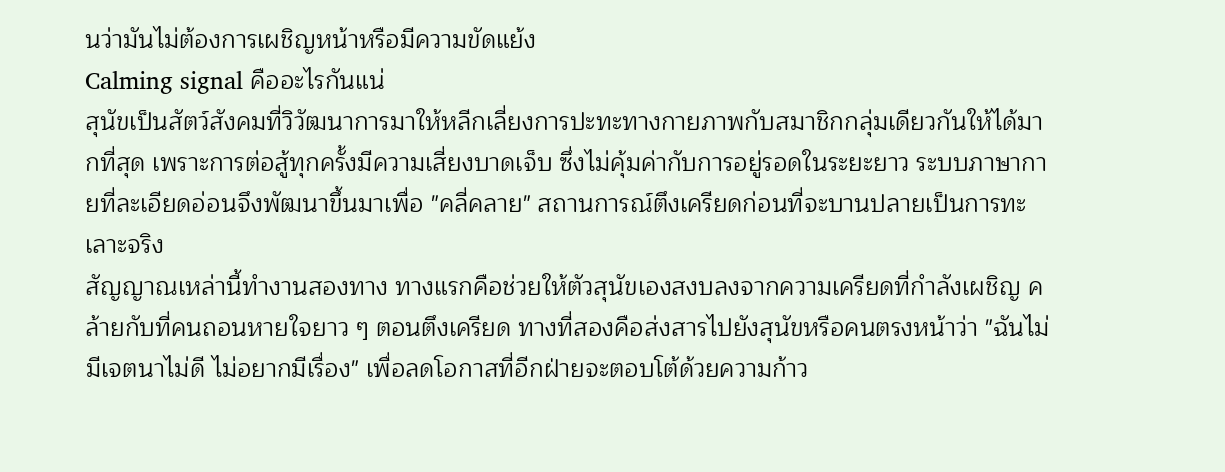นว่ามันไม่ต้องการเผชิญหน้าหรือมีความขัดแย้ง
Calming signal คืออะไรกันแน่
สุนัขเป็นสัตว์สังคมที่วิวัฒนาการมาให้หลีกเลี่ยงการปะทะทางกายภาพกับสมาชิกกลุ่มเดียวกันให้ได้มากที่สุด เพราะการต่อสู้ทุกครั้งมีความเสี่ยงบาดเจ็บ ซึ่งไม่คุ้มค่ากับการอยู่รอดในระยะยาว ระบบภาษากายที่ละเอียดอ่อนจึงพัฒนาขึ้นมาเพื่อ "คลี่คลาย" สถานการณ์ตึงเครียดก่อนที่จะบานปลายเป็นการทะเลาะจริง
สัญญาณเหล่านี้ทำงานสองทาง ทางแรกคือช่วยให้ตัวสุนัขเองสงบลงจากความเครียดที่กำลังเผชิญ คล้ายกับที่คนถอนหายใจยาว ๆ ตอนตึงเครียด ทางที่สองคือส่งสารไปยังสุนัขหรือคนตรงหน้าว่า "ฉันไม่มีเจตนาไม่ดี ไม่อยากมีเรื่อง" เพื่อลดโอกาสที่อีกฝ่ายจะตอบโต้ด้วยความก้าว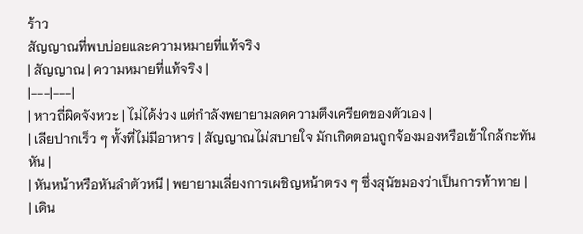ร้าว
สัญญาณที่พบบ่อยและความหมายที่แท้จริง
| สัญญาณ | ความหมายที่แท้จริง |
|---|---|
| หาวถี่ผิดจังหวะ | ไม่ได้ง่วง แต่กำลังพยายามลดความตึงเครียดของตัวเอง |
| เลียปากเร็ว ๆ ทั้งที่ไม่มีอาหาร | สัญญาณไม่สบายใจ มักเกิดตอนถูกจ้องมองหรือเข้าใกล้กะทันหัน |
| หันหน้าหรือหันลำตัวหนี | พยายามเลี่ยงการเผชิญหน้าตรง ๆ ซึ่งสุนัขมองว่าเป็นการท้าทาย |
| เดิน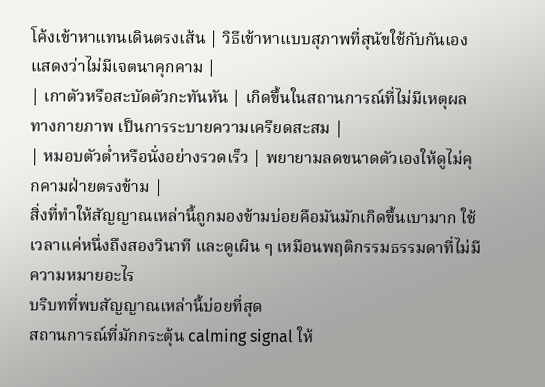โค้งเข้าหาแทนเดินตรงเส้น | วิธีเข้าหาแบบสุภาพที่สุนัขใช้กับกันเอง แสดงว่าไม่มีเจตนาคุกคาม |
| เกาตัวหรือสะบัดตัวกะทันหัน | เกิดขึ้นในสถานการณ์ที่ไม่มีเหตุผลทางกายภาพ เป็นการระบายความเครียดสะสม |
| หมอบตัวต่ำหรือนั่งอย่างรวดเร็ว | พยายามลดขนาดตัวเองให้ดูไม่คุกคามฝ่ายตรงข้าม |
สิ่งที่ทำให้สัญญาณเหล่านี้ถูกมองข้ามบ่อยคือมันมักเกิดขึ้นเบามาก ใช้เวลาแค่หนึ่งถึงสองวินาที และดูเผิน ๆ เหมือนพฤติกรรมธรรมดาที่ไม่มีความหมายอะไร
บริบทที่พบสัญญาณเหล่านี้บ่อยที่สุด
สถานการณ์ที่มักกระตุ้น calming signal ให้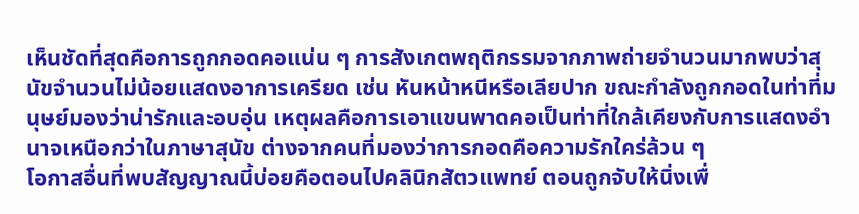เห็นชัดที่สุดคือการถูกกอดคอแน่น ๆ การสังเกตพฤติกรรมจากภาพถ่ายจำนวนมากพบว่าสุนัขจำนวนไม่น้อยแสดงอาการเครียด เช่น หันหน้าหนีหรือเลียปาก ขณะกำลังถูกกอดในท่าที่มนุษย์มองว่าน่ารักและอบอุ่น เหตุผลคือการเอาแขนพาดคอเป็นท่าที่ใกล้เคียงกับการแสดงอำนาจเหนือกว่าในภาษาสุนัข ต่างจากคนที่มองว่าการกอดคือความรักใคร่ล้วน ๆ
โอกาสอื่นที่พบสัญญาณนี้บ่อยคือตอนไปคลินิกสัตวแพทย์ ตอนถูกจับให้นิ่งเพื่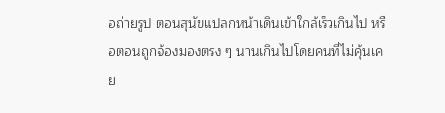อถ่ายรูป ตอนสุนัขแปลกหน้าเดินเข้าใกล้เร็วเกินไป หรือตอนถูกจ้องมองตรง ๆ นานเกินไปโดยคนที่ไม่คุ้นเคย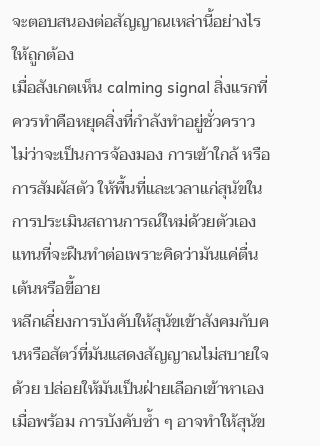จะตอบสนองต่อสัญญาณเหล่านี้อย่างไรให้ถูกต้อง
เมื่อสังเกตเห็น calming signal สิ่งแรกที่ควรทำคือหยุดสิ่งที่กำลังทำอยู่ชั่วคราว ไม่ว่าจะเป็นการจ้องมอง การเข้าใกล้ หรือการสัมผัสตัว ให้พื้นที่และเวลาแก่สุนัขในการประเมินสถานการณ์ใหม่ด้วยตัวเอง แทนที่จะฝืนทำต่อเพราะคิดว่ามันแค่ตื่นเต้นหรือขี้อาย
หลีกเลี่ยงการบังคับให้สุนัขเข้าสังคมกับคนหรือสัตว์ที่มันแสดงสัญญาณไม่สบายใจด้วย ปล่อยให้มันเป็นฝ่ายเลือกเข้าหาเองเมื่อพร้อม การบังคับซ้ำ ๆ อาจทำให้สุนัข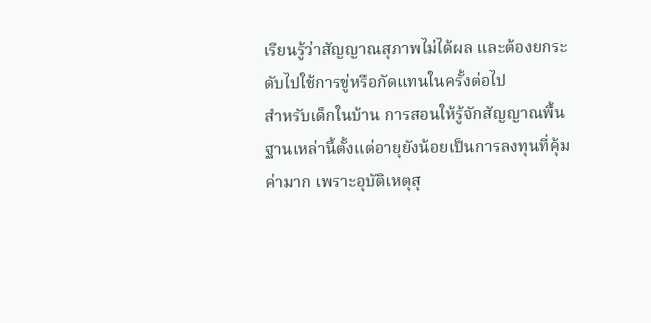เรียนรู้ว่าสัญญาณสุภาพไม่ได้ผล และต้องยกระดับไปใช้การขู่หรือกัดแทนในครั้งต่อไป
สำหรับเด็กในบ้าน การสอนให้รู้จักสัญญาณพื้นฐานเหล่านี้ตั้งแต่อายุยังน้อยเป็นการลงทุนที่คุ้มค่ามาก เพราะอุบัติเหตุสุ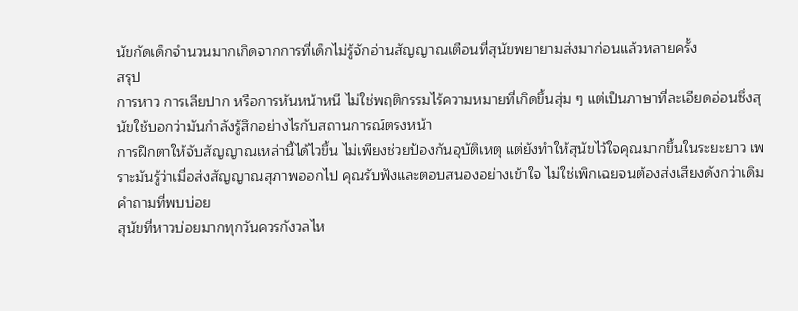นัขกัดเด็กจำนวนมากเกิดจากการที่เด็กไม่รู้จักอ่านสัญญาณเตือนที่สุนัขพยายามส่งมาก่อนแล้วหลายครั้ง
สรุป
การหาว การเลียปาก หรือการหันหน้าหนี ไม่ใช่พฤติกรรมไร้ความหมายที่เกิดขึ้นสุ่ม ๆ แต่เป็นภาษาที่ละเอียดอ่อนซึ่งสุนัขใช้บอกว่ามันกำลังรู้สึกอย่างไรกับสถานการณ์ตรงหน้า
การฝึกตาให้จับสัญญาณเหล่านี้ได้ไวขึ้น ไม่เพียงช่วยป้องกันอุบัติเหตุ แต่ยังทำให้สุนัขไว้ใจคุณมากขึ้นในระยะยาว เพราะมันรู้ว่าเมื่อส่งสัญญาณสุภาพออกไป คุณรับฟังและตอบสนองอย่างเข้าใจ ไม่ใช่เพิกเฉยจนต้องส่งเสียงดังกว่าเดิม
คำถามที่พบบ่อย
สุนัขที่หาวบ่อยมากทุกวันควรกังวลไห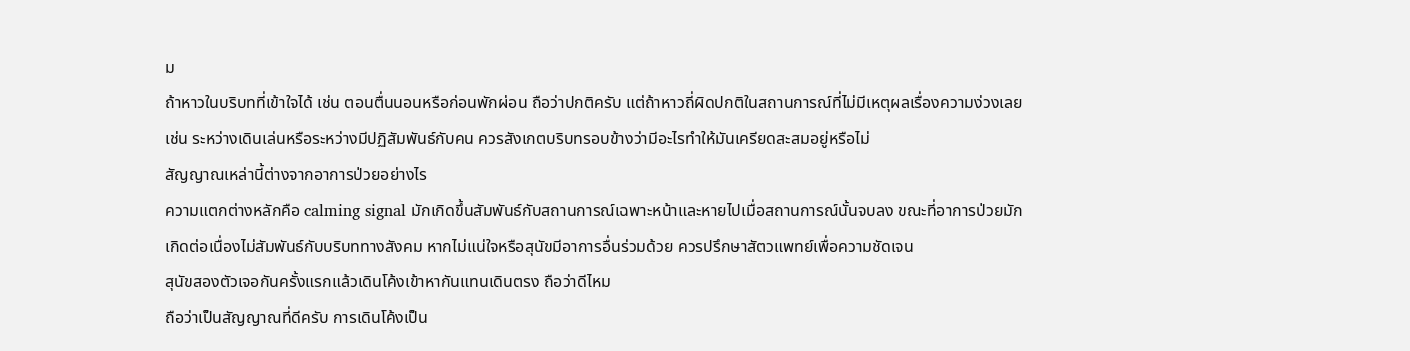ม
ถ้าหาวในบริบทที่เข้าใจได้ เช่น ตอนตื่นนอนหรือก่อนพักผ่อน ถือว่าปกติครับ แต่ถ้าหาวถี่ผิดปกติในสถานการณ์ที่ไม่มีเหตุผลเรื่องความง่วงเลย เช่น ระหว่างเดินเล่นหรือระหว่างมีปฏิสัมพันธ์กับคน ควรสังเกตบริบทรอบข้างว่ามีอะไรทำให้มันเครียดสะสมอยู่หรือไม่
สัญญาณเหล่านี้ต่างจากอาการป่วยอย่างไร
ความแตกต่างหลักคือ calming signal มักเกิดขึ้นสัมพันธ์กับสถานการณ์เฉพาะหน้าและหายไปเมื่อสถานการณ์นั้นจบลง ขณะที่อาการป่วยมักเกิดต่อเนื่องไม่สัมพันธ์กับบริบททางสังคม หากไม่แน่ใจหรือสุนัขมีอาการอื่นร่วมด้วย ควรปรึกษาสัตวแพทย์เพื่อความชัดเจน
สุนัขสองตัวเจอกันครั้งแรกแล้วเดินโค้งเข้าหากันแทนเดินตรง ถือว่าดีไหม
ถือว่าเป็นสัญญาณที่ดีครับ การเดินโค้งเป็น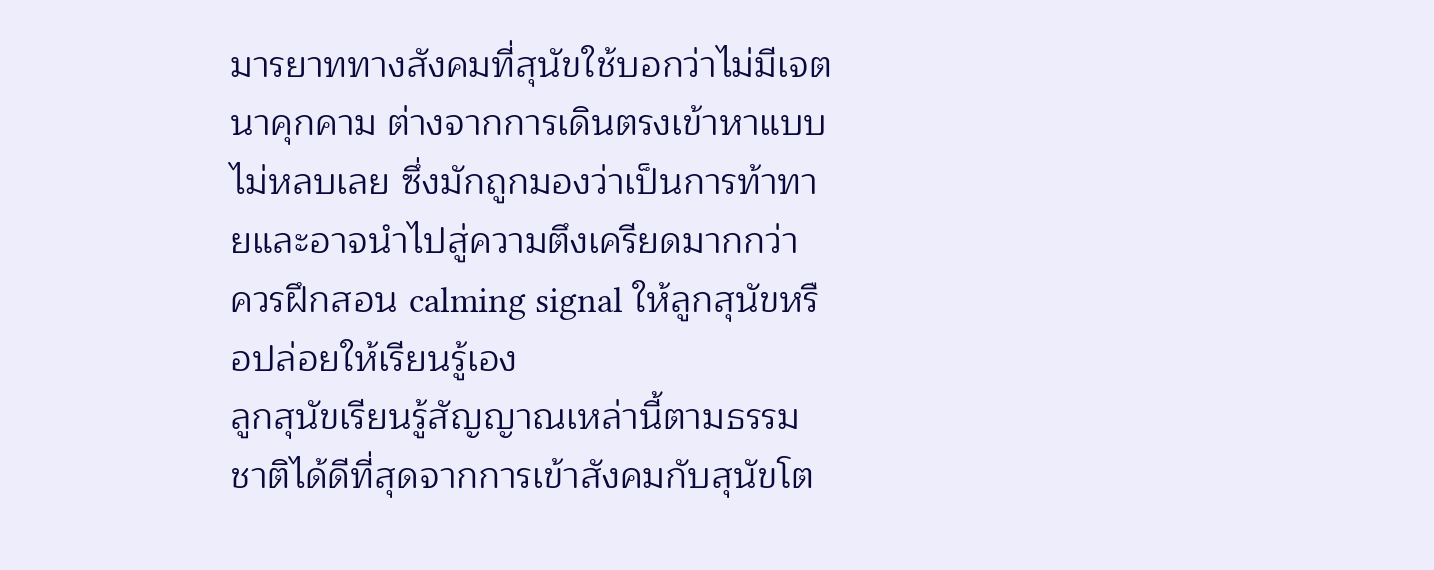มารยาททางสังคมที่สุนัขใช้บอกว่าไม่มีเจตนาคุกคาม ต่างจากการเดินตรงเข้าหาแบบไม่หลบเลย ซึ่งมักถูกมองว่าเป็นการท้าทายและอาจนำไปสู่ความตึงเครียดมากกว่า
ควรฝึกสอน calming signal ให้ลูกสุนัขหรือปล่อยให้เรียนรู้เอง
ลูกสุนัขเรียนรู้สัญญาณเหล่านี้ตามธรรมชาติได้ดีที่สุดจากการเข้าสังคมกับสุนัขโต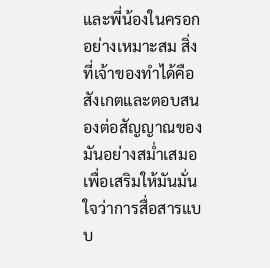และพี่น้องในครอกอย่างเหมาะสม สิ่งที่เจ้าของทำได้คือสังเกตและตอบสนองต่อสัญญาณของมันอย่างสม่ำเสมอ เพื่อเสริมให้มันมั่นใจว่าการสื่อสารแบบ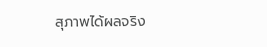สุภาพได้ผลจริง